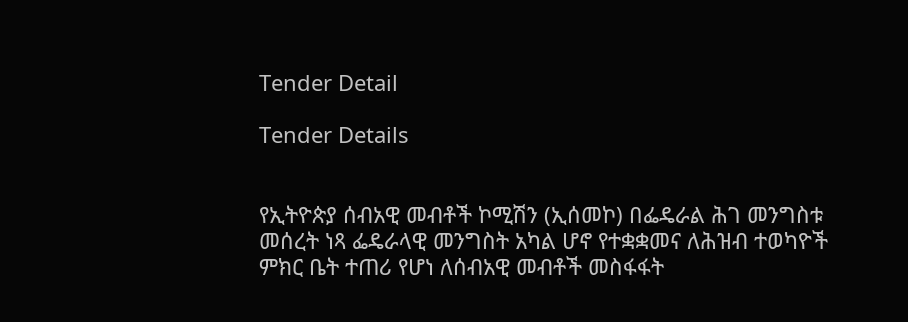Tender Detail

Tender Details


የኢትዮጵያ ሰብአዊ መብቶች ኮሚሽን (ኢሰመኮ) በፌዴራል ሕገ መንግስቱ መሰረት ነጻ ፌዴራላዊ መንግስት አካል ሆኖ የተቋቋመና ለሕዝብ ተወካዮች ምክር ቤት ተጠሪ የሆነ ለሰብአዊ መብቶች መስፋፋት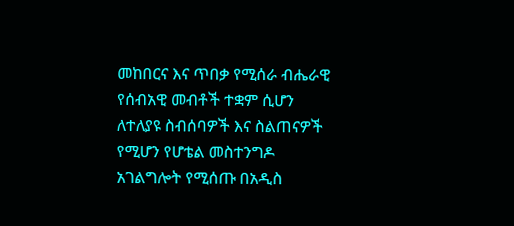መከበርና እና ጥበቃ የሚሰራ ብሔራዊ የሰብአዊ መብቶች ተቋም ሲሆን ለተለያዩ ስብሰባዎች እና ስልጠናዎች የሚሆን የሆቴል መስተንግዶ አገልግሎት የሚሰጡ በአዲስ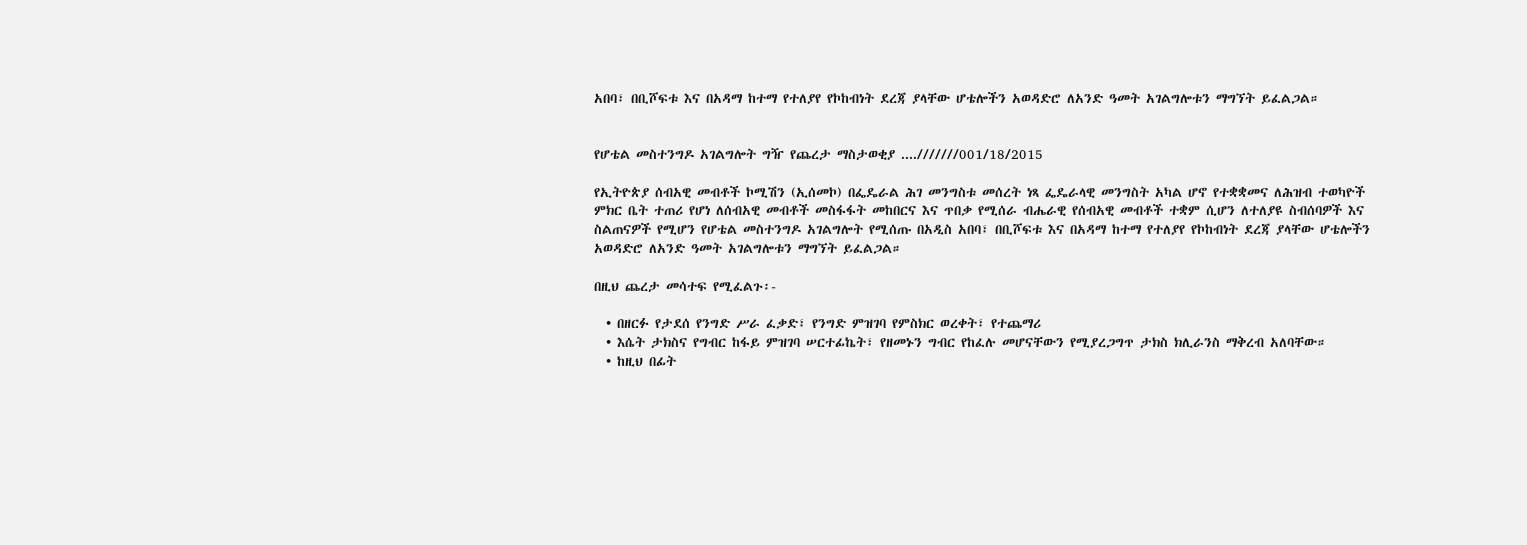አበባ፣ በቢሾፍቱ እና በአዳማ ከተማ የተለያየ የኮከብነት ደረጃ ያላቸው ሆቴሎችን አወዳድሮ ለአንድ ዓመት አገልግሎቱን ማግኘት ይፈልጋል።


የሆቴል መስተንግዶ አገልግሎት ግዥ የጨረታ ማስታወቂያ ....///////001/18/2015

የኢትዮጵያ ሰብአዊ መብቶች ኮሚሽን (ኢሰመኮ) በፌዴራል ሕገ መንግስቱ መሰረት ነጻ ፌዴራላዊ መንግስት አካል ሆኖ የተቋቋመና ለሕዝብ ተወካዮች ምክር ቤት ተጠሪ የሆነ ለሰብአዊ መብቶች መስፋፋት መከበርና እና ጥበቃ የሚሰራ ብሔራዊ የሰብአዊ መብቶች ተቋም ሲሆን ለተለያዩ ስብሰባዎች እና ስልጠናዎች የሚሆን የሆቴል መስተንግዶ አገልግሎት የሚሰጡ በአዲስ አበባ፣ በቢሾፍቱ እና በአዳማ ከተማ የተለያየ የኮከብነት ደረጃ ያላቸው ሆቴሎችን አወዳድሮ ለአንድ ዓመት አገልግሎቱን ማግኘት ይፈልጋል።

በዚህ ጨረታ መሳተፍ የሚፈልጉ፡-

  • በዘርፉ የታደሰ የንግድ ሥራ ፈቃድ፣ የንግድ ምዝገባ የምስክር ወረቀት፣ የተጨማሪ
  • እሴት ታክስና የግብር ከፋይ ምዝገባ ሠርተፊኬት፣ የዘመኑን ግብር የከፈሉ መሆናቸውን የሚያረጋግጥ ታክስ ክሊራንስ ማቅረብ አለባቸው።
  • ከዚህ በፊት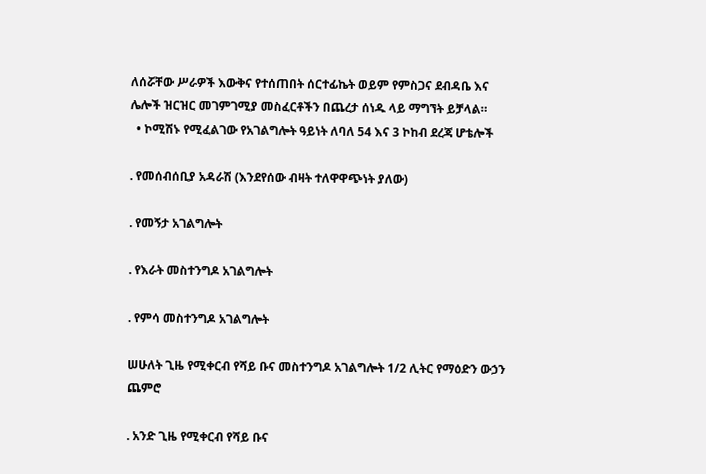ለሰሯቸው ሥራዎች እውቅና የተሰጠበት ሰርተፊኬት ወይም የምስጋና ደብዳቤ እና ሌሎች ዝርዝር መገምገሚያ መስፈርቶችን በጨረታ ሰነዱ ላይ ማግኘት ይቻላል።
  • ኮሚሽኑ የሚፈልገው የአገልግሎት ዓይነት ለባለ 54 እና 3 ኮከብ ደረጃ ሆቴሎች

. የመሰብሰቢያ አዳራሽ (እንደየሰው ብዛት ተለዋዋጭነት ያለው)

. የመኝታ አገልግሎት

. የእራት መስተንግዶ አገልግሎት

. የምሳ መስተንግዶ አገልግሎት

ሠሁለት ጊዜ የሚቀርብ የሻይ ቡና መስተንግዶ አገልግሎት 1/2 ሊትር የማዕድን ውኃን ጨምሮ

. አንድ ጊዜ የሚቀርብ የሻይ ቡና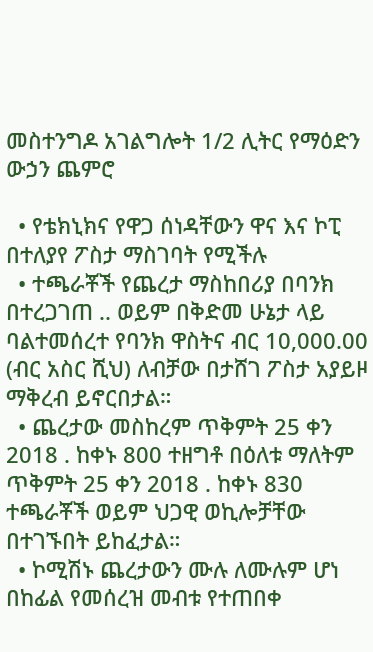መስተንግዶ አገልግሎት 1/2 ሊትር የማዕድን ውኃን ጨምሮ

  • የቴክኒክና የዋጋ ሰነዳቸውን ዋና እና ኮፒ በተለያየ ፖስታ ማስገባት የሚችሉ
  • ተጫራቾች የጨረታ ማስከበሪያ በባንክ በተረጋገጠ .. ወይም በቅድመ ሁኔታ ላይ ባልተመሰረተ የባንክ ዋስትና ብር 10,000.00 (ብር አስር ሺህ) ለብቻው በታሸገ ፖስታ አያይዞ ማቅረብ ይኖርበታል።
  • ጨረታው መስከረም ጥቅምት 25 ቀን 2018 . ከቀኑ 800 ተዘግቶ በዕለቱ ማለትም ጥቅምት 25 ቀን 2018 . ከቀኑ 830 ተጫራቾች ወይም ህጋዊ ወኪሎቻቸው በተገኙበት ይከፈታል።
  • ኮሚሽኑ ጨረታውን ሙሉ ለሙሉም ሆነ በከፊል የመሰረዝ መብቱ የተጠበቀ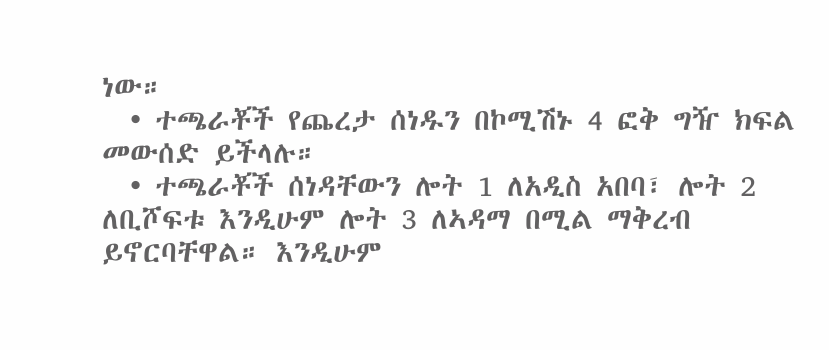ነው።
  • ተጫራቾች የጨረታ ሰነዱን በኮሚሽኑ 4 ፎቅ ግዥ ክፍል መውሰድ ይችላሉ።
  • ተጫራቾች ሰነዳቸውን ሎት 1 ለአዲስ አበባ፣ ሎት 2 ለቢሾፍቱ እንዲሁም ሎት 3 ለኣዳማ በሚል ማቅረብ ይኖርባቸዋል። እንዲሁም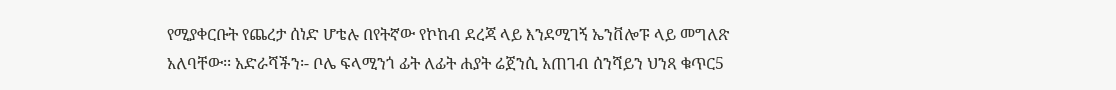የሚያቀርቡት የጨረታ ሰነድ ሆቴሉ በየትኛው የኮከብ ደረጃ ላይ እንደሚገኝ ኤንቨሎፑ ላይ መግለጽ አለባቸው፡፡ አድራሻችን፡- ቦሌ ፍላሚንጎ ፊት ለፊት ሐያት ሬጀንሲ አጠገብ ሰንሻይን ህንጻ ቁጥር5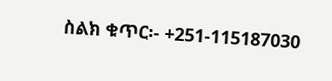ስልክ ቁጥር፡- +251-115187030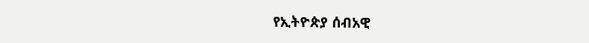የኢትዮጵያ ሰብአዊ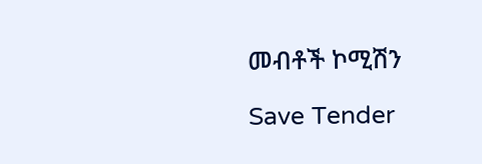መብቶች ኮሚሽን

Save Tender